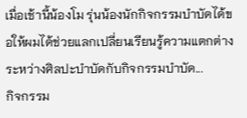เมื่อเช้านี้น้องโม รุ่นน้องนักกิจกรรมบำบัดได้ขอให้ผมได้ช่วยแลกเปลี่ยนเรียนรู้ความแตกต่างระหว่างศิลปะบำบัดกับกิจกรรมบำบัด...
กิจกรรม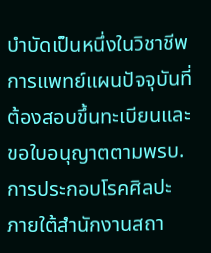บำบัดเป็นหนึ่งในวิชาชีพการแพทย์แผนปัจจุบันที่ต้องสอบขึ้นทะเบียนและขอใบอนุญาตตามพรบ.การประกอบโรคศิลปะ ภายใต้สำนักงานสถา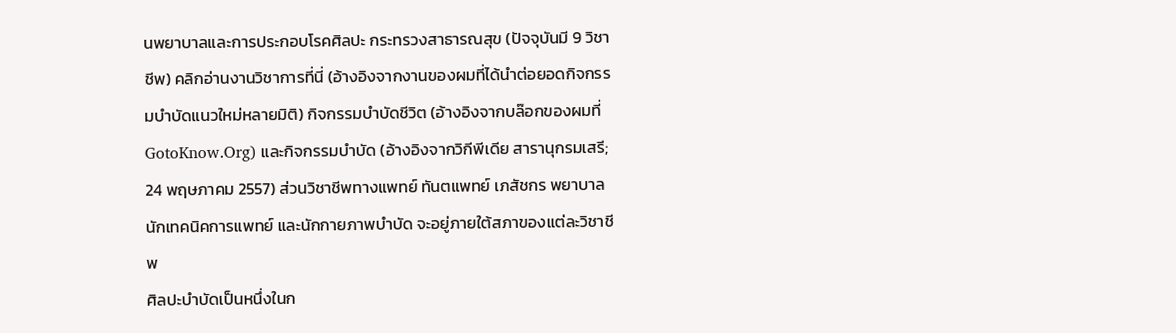นพยาบาลและการประกอบโรคศิลปะ กระทรวงสาธารณสุข (ปัจจุบันมี 9 วิชาชีพ) คลิกอ่านงานวิชาการที่นี่ (อ้างอิงจากงานของผมที่ได้นำต่อยอดกิจกรรมบำบัดแนวใหม่หลายมิติ) กิจกรรมบำบัดชีวิต (อ้างอิงจากบล๊อกของผมที่ GotoKnow.Org) และกิจกรรมบำบัด (อ้างอิงจากวิกีพีเดีย สารานุกรมเสรี; 24 พฤษภาคม 2557) ส่วนวิชาชีพทางแพทย์ ทันตแพทย์ เภสัชกร พยาบาล นักเทคนิคการแพทย์ และนักกายภาพบำบัด จะอยู่ภายใต้สภาของแต่ละวิชาชีพ
ศิลปะบำบัดเป็นหนึ่งในก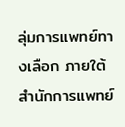ลุ่มการแพทย์ทางเลือก ภายใต้สำนักการแพทย์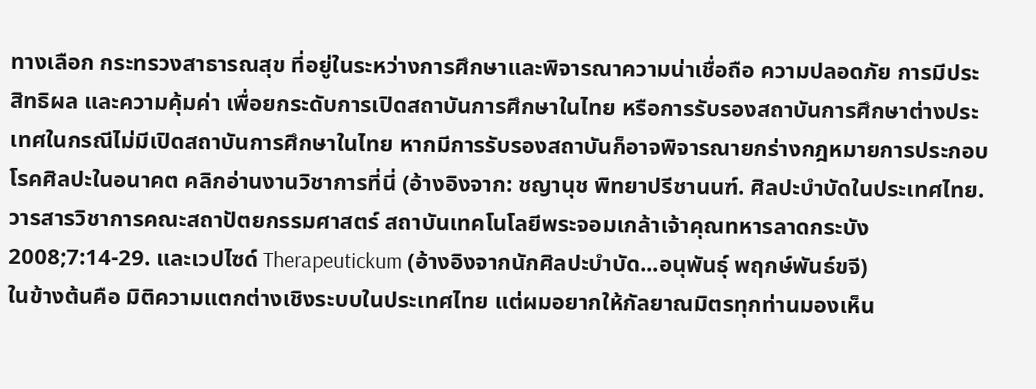ทางเลือก กระทรวงสาธารณสุข ที่อยู่ในระหว่างการศึกษาและพิจารณาความน่าเชื่อถือ ความปลอดภัย การมีประสิทธิผล และความคุ้มค่า เพื่อยกระดับการเปิดสถาบันการศึกษาในไทย หรือการรับรองสถาบันการศึกษาต่างประเทศในกรณีไม่มีเปิดสถาบันการศึกษาในไทย หากมีการรับรองสถาบันก็อาจพิจารณายกร่างกฎหมายการประกอบโรคศิลปะในอนาคต คลิกอ่านงานวิชาการที่นี่ (อ้างอิงจาก: ชญานุช พิทยาปรีชานนฑ์. ศิลปะบำบัดในประเทศไทย. วารสารวิชาการคณะสถาปัตยกรรมศาสตร์ สถาบันเทคโนโลยีพระจอมเกล้าเจ้าคุณทหารลาดกระบัง 2008;7:14-29. และเวปไซด์ Therapeutickum (อ้างอิงจากนักศิลปะบำบัด...อนุพันธุ์ พฤกษ์พันธ์ขจี)
ในข้างต้นคือ มิติความแตกต่างเชิงระบบในประเทศไทย แต่ผมอยากให้กัลยาณมิตรทุกท่านมองเห็น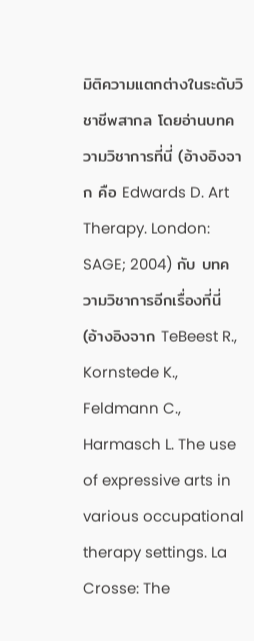มิติความแตกต่างในระดับวิชาชีพสากล โดยอ่านบทความวิชาการที่นี่ (อ้างอิงจาก คือ Edwards D. Art Therapy. London: SAGE; 2004) กับ บทความวิชาการอีกเรื่องที่นี่ (อ้างอิงจาก TeBeest R., Kornstede K., Feldmann C., Harmasch L. The use of expressive arts in various occupational therapy settings. La Crosse: The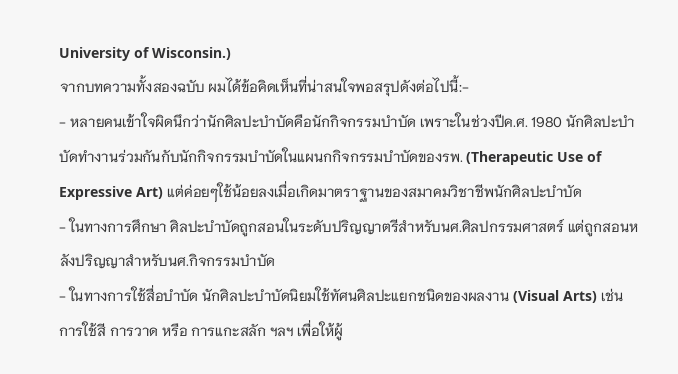University of Wisconsin.)
จากบทความทั้งสองฉบับ ผมได้ข้อคิดเห็นที่น่าสนใจพอสรุปดังต่อไปนี้:-
- หลายคนเข้าใจผิดนึกว่านักศิลปะบำบัดคือนักกิจกรรมบำบัด เพราะในช่วงปีค.ศ. 1980 นักศิลปะบำบัดทำงานร่วมกันกับนักกิจกรรมบำบัดในแผนกกิจกรรมบำบัดของรพ. (Therapeutic Use of Expressive Art) แต่ค่อยๆใช้น้อยลงเมื่อเกิดมาตราฐานของสมาคมวิชาชีพนักศิลปะบำบัด
- ในทางการศึกษา ศิลปะบำบัดถูกสอนในระดับปริญญาตรีสำหรับนศ.ศิลปกรรมศาสตร์ แต่ถูกสอนหลังปริญญาสำหรับนศ.กิจกรรมบำบัด
- ในทางการใช้สื่อบำบัด นักศิลปะบำบัดนิยมใช้ทัศนศิลปะแยกชนิดของผลงาน (Visual Arts) เช่น การใช้สี การวาด หรือ การแกะสลัก ฯลฯ เพื่อให้ผู้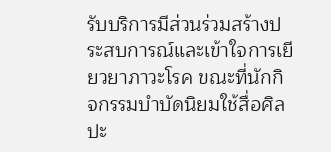รับบริการมีส่วนร่วมสร้างประสบการณ์และเข้าใจการเยียวยาภาวะโรค ขณะที่นักกิจกรรมบำบัดนิยมใช้สื่อศิลปะ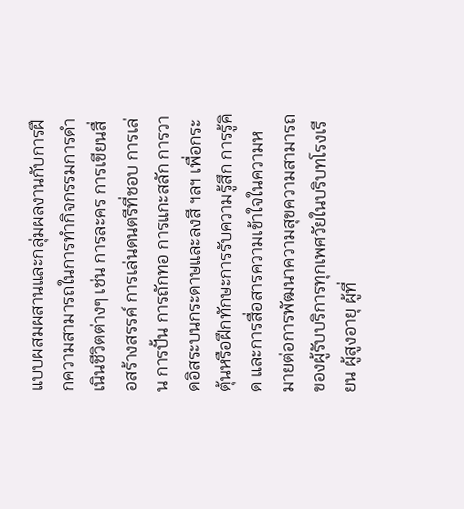แบบผสมผสานและกลุ่มผลงานกับการฝึกความสามารถในการทำกิจกรรมการดำเนินชีวิตต่างๆ เช่น การละคร การเขียนสื่อสร้างสรรค์ การเล่นดนตรีที่ชอบ การเล่น การปั้น การถักทอ การแกะสลัก การวาดอิสระบนกระดาษและลงสี ฯลฯ เพื่อกระตุ้นหรือฝึกทักษะการรับความรู้สึก การรู้คิด และการสื่อสารความเข้าใจในความหมายต่อการพัฒนาความสุขความสามารถของผู้รับบริการทุกเพศวัยในบริบทโรงเรียน ผู้สูงอายุ ผู้ที่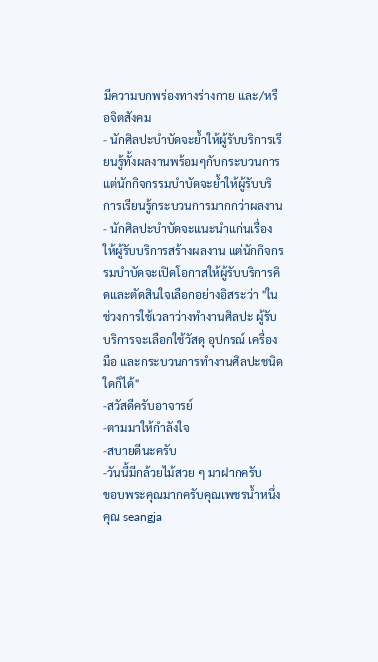มีความบกพร่องทางร่างกาย และ/หรือจิตสังคม
- นักศิลปะบำบัดจะย้ำให้ผู้รับบริการเรียนรู้ทั้งผลงานพร้อมๆกับกระบวนการ แต่นักกิจกรรมบำบัดจะย้ำให้ผู้รับบริการเรียนรู้กระบวนการมากกว่าผลงาน
- นักศิลปะบำบัดจะแนะนำแก่นเรื่องให้ผู้รับบริการสร้างผลงาน แต่นักกิจกรรมบำบัดจะเปิดโอกาสให้ผู้รับบริการคิดและตัดสินใจเลือกอย่างอิสระว่า "ในช่วงการใช้เวลาว่างทำงานศิลปะ ผู้รับบริการจะเลือกใช้วัสดุ อุปกรณ์ เครื่องมือ และกระบวนการทำงานศิลปะชนิดใดก็ได้"
-สวัสดีครับอาจารย์
-ตามมาให้กำลังใจ
-สบายดีนะครับ
-วันนี้มีกล้วยไม้สวย ๆ มาฝากครับ
ขอบพระคุณมากครับคุณเพชรน้ำหนึ่ง คุณ seangja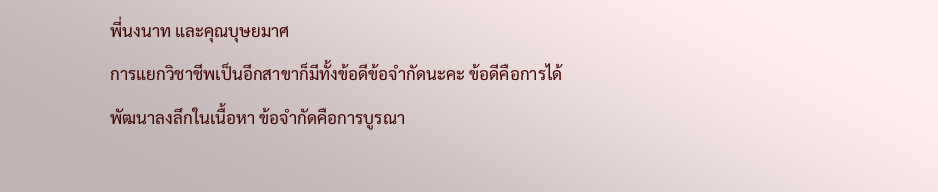พี่นงนาท และคุณบุษยมาศ
การแยกวิชาชีพเป็นอีกสาขาก็มีทั้งข้อดีข้อจำกัดนะคะ ข้อดีคือการได้พัฒนาลงลึกในเนื้อหา ข้อจำกัดคือการบูรณา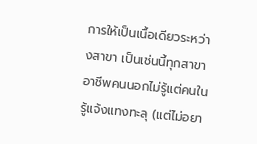การให้เป็นเนื้อเดียวระหว่างสาขา เป็นเช่นนี้ทุกสาขาอาชีพคนนอกไม่รู้แต่คนในรู้แจ้งแทงทะลุ (แต่ไม่อยา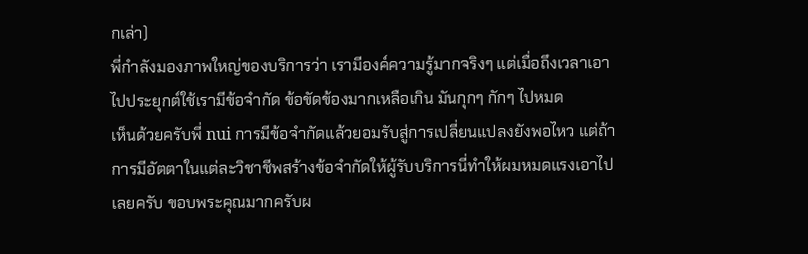กเล่า)
พี่กำลังมองภาพใหญ่ของบริการว่า เรามีองค์ความรู้มากจริงๆ แต่เมื่อถึงเวลาเอาไปประยุกต์ใช้เรามีข้อจำกัด ข้อขัดข้องมากเหลือเกิน มันกุกๆ กักๆ ไปหมด
เห็นด้วยครับพี่ nui การมีข้อจำกัดแล้วยอมรับสู่การเปลี่ยนแปลงยังพอไหว แต่ถ้าการมีอัตตาในแต่ละวิชาชีพสร้างข้อจำกัดให้ผู้รับบริการนี่ทำให้ผมหมดแรงเอาไปเลยครับ ขอบพระคุณมากครับผ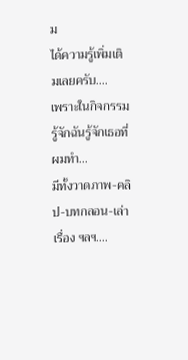ม
ได้ความรู้เพิ่มเติมเลยครับ....
เพราะในกิจกรรมรู้จักฉันรู้จักเธอที่ผมทำ...
มีทั้งวาดภาพ-คลิป-บทกลอน-เล่าเรื่อง ฯลฯ....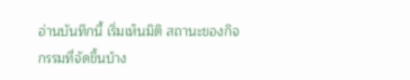อ่านบันทึกนี้ เริ่มเห็นมิติ สถานะของกิจกรรมที่จัดขึ้นบ้าง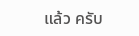แล้ว ครับ